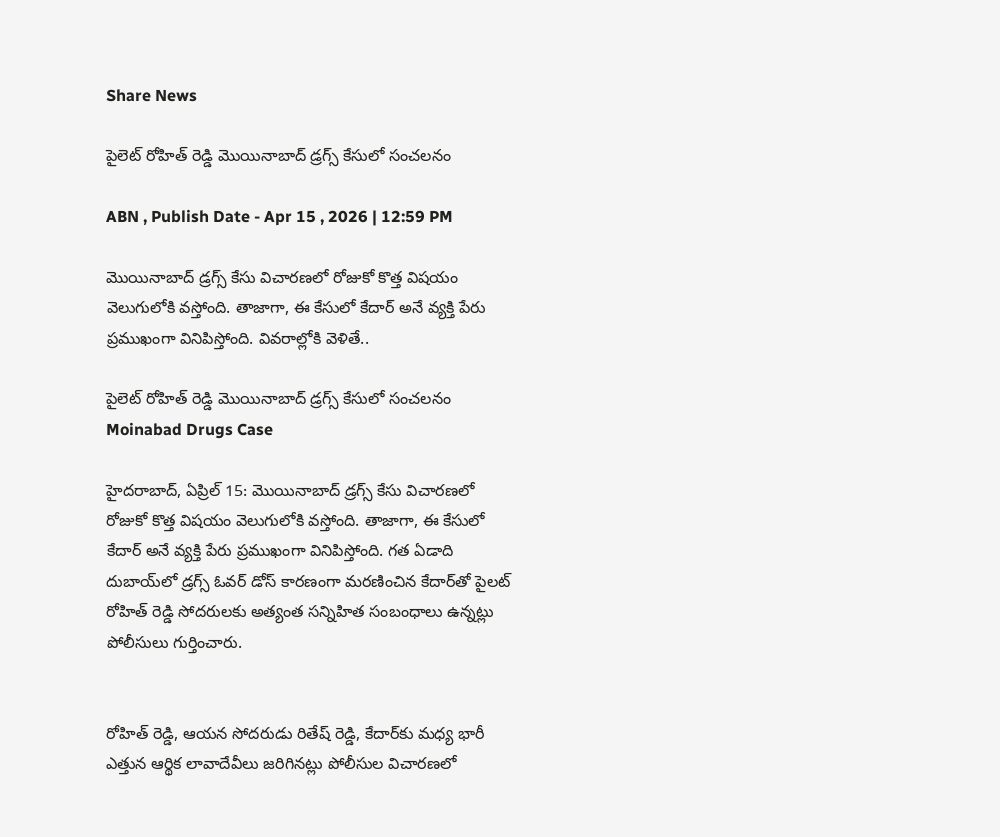Share News

పైలెట్ రోహిత్ రెడ్డి మొయినాబాద్ డ్రగ్స్ కేసులో సంచలనం

ABN , Publish Date - Apr 15 , 2026 | 12:59 PM

మొయినాబాద్ డ్రగ్స్ కేసు విచారణలో రోజుకో కొత్త విషయం వెలుగులోకి వస్తోంది. తాజాగా, ఈ కేసులో కేదార్ అనే వ్యక్తి పేరు ప్రముఖంగా వినిపిస్తోంది. వివరాల్లోకి వెళితే..

పైలెట్ రోహిత్ రెడ్డి మొయినాబాద్ డ్రగ్స్ కేసులో సంచలనం
Moinabad Drugs Case

హైదరాబాద్, ఏప్రిల్ 15: మొయినాబాద్ డ్రగ్స్ కేసు విచారణలో రోజుకో కొత్త విషయం వెలుగులోకి వస్తోంది. తాజాగా, ఈ కేసులో కేదార్ అనే వ్యక్తి పేరు ప్రముఖంగా వినిపిస్తోంది. గత ఏడాది దుబాయ్‌లో డ్రగ్స్ ఓవర్ డోస్ కారణంగా మరణించిన కేదార్‌తో పైలట్ రోహిత్ రెడ్డి సోదరులకు అత్యంత సన్నిహిత సంబంధాలు ఉన్నట్లు పోలీసులు గుర్తించారు.


రోహిత్ రెడ్డి, ఆయన సోదరుడు రితేష్ రెడ్డి, కేదార్‌కు మధ్య భారీ ఎత్తున ఆర్థిక లావాదేవీలు జరిగినట్లు పోలీసుల విచారణలో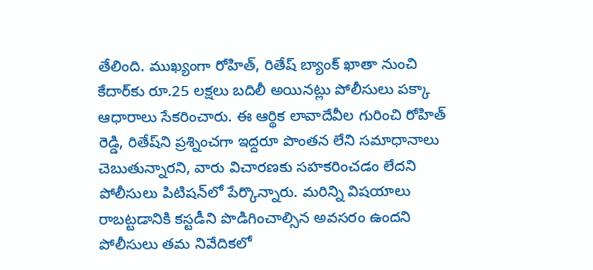తేలింది. ముఖ్యంగా రోహిత్, రితేష్ బ్యాంక్ ఖాతా నుంచి కేదార్‌కు రూ.25 లక్షలు బదిలీ అయినట్లు పోలీసులు పక్కా ఆధారాలు సేకరించారు. ఈ ఆర్థిక లావాదేవీల గురించి రోహిత్ రెడ్డి, రితేష్‌ని ప్రశ్నించగా ఇద్దరూ పొంతన లేని సమాధానాలు చెబుతున్నారని, వారు విచారణకు సహకరించడం లేదని పోలీసులు పిటిషన్‌లో పేర్కొన్నారు. మరిన్ని విషయాలు రాబట్టడానికి కస్టడీని పొడిగించాల్సిన అవసరం ఉందని పోలీసులు తమ నివేదికలో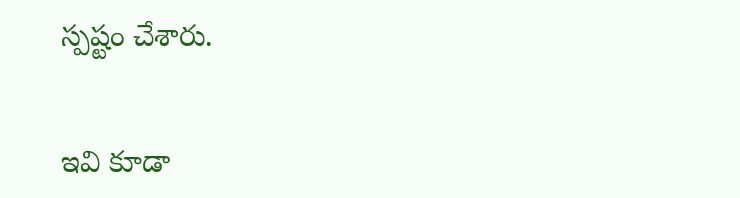స్పష్టం చేశారు.


ఇవి కూడా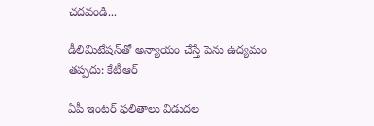చదవండి...

డీలిమిటేషన్‌తో అన్యాయం చేస్తే పెను ఉద్యమం తప్పదు: కేటీఆర్

ఏపీ ఇంటర్ ఫలితాలు విడుదల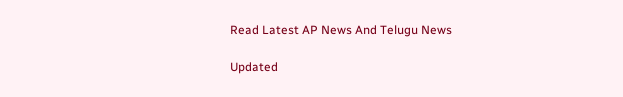Read Latest AP News And Telugu News

Updated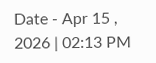Date - Apr 15 , 2026 | 02:13 PM